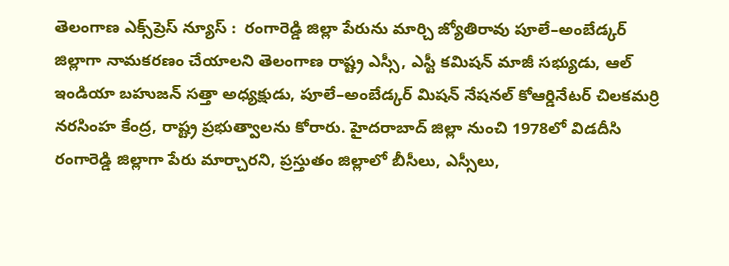తెలంగాణ ఎక్స్‌ప్రెస్ న్యూస్ :  రంగారెడ్డి జిల్లా పేరును మార్చి జ్యోతిరావు పూలే–అంబేడ్కర్ జిల్లాగా నామకరణం చేయాలని తెలంగాణ రాష్ట్ర ఎస్సీ, ఎస్టీ కమిషన్ మాజీ సభ్యుడు, ఆల్ ఇండియా బహుజన్ సత్తా అధ్యక్షుడు, పూలే–అంబేడ్కర్ మిషన్ నేషనల్ కోఆర్డినేటర్ చిలకమర్రి నరసింహ కేంద్ర, రాష్ట్ర ప్రభుత్వాలను కోరారు. హైదరాబాద్ జిల్లా నుంచి 1978లో విడదీసి రంగారెడ్డి జిల్లాగా పేరు మార్చారని, ప్రస్తుతం జిల్లాలో బీసీలు, ఎస్సీలు,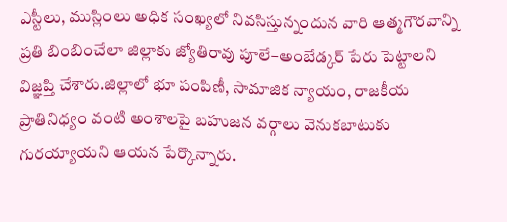ఎస్టీలు, ముస్లింలు అధిక సంఖ్యలో నివసిస్తున్నందున వారి ఆత్మగౌరవాన్ని ప్రతి బింబించేలా జిల్లాకు జ్యోతిరావు పూలే–అంబేడ్కర్ పేరు పెట్టాలని విజ్ఞప్తి చేశారు.జిల్లాలో భూ పంపిణీ, సామాజిక న్యాయం, రాజకీయ ప్రాతినిధ్యం వంటి అంశాలపై బహుజన వర్గాలు వెనుకబాటుకు గురయ్యాయని ఆయన పేర్కొన్నారు.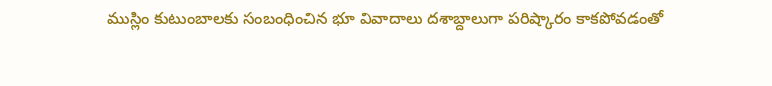ముస్లిం కుటుంబాలకు సంబంధించిన భూ వివాదాలు దశాబ్దాలుగా పరిష్కారం కాకపోవడంతో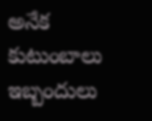అనేక కుటుంబాలు ఇబ్బందులు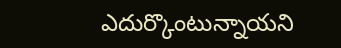ఎదుర్కొంటున్నాయని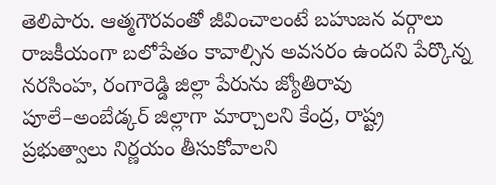తెలిపారు. ఆత్మగౌరవంతో జీవించాలంటే బహుజన వర్గాలు రాజకీయంగా బలోపేతం కావాల్సిన అవసరం ఉందని పేర్కొన్న నరసింహ, రంగారెడ్డి జిల్లా పేరును జ్యోతిరావు పూలే–అంబేడ్కర్ జిల్లాగా మార్చాలని కేంద్ర, రాష్ట్ర ప్రభుత్వాలు నిర్ణయం తీసుకోవాలని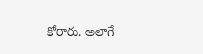కోరారు. అలాగే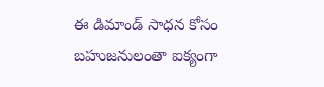ఈ డిమాండ్ సాధన కోసం బహుజనులంతా ఐక్యంగా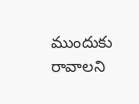ముందుకు రావాలని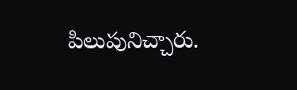పిలుపునిచ్చారు.